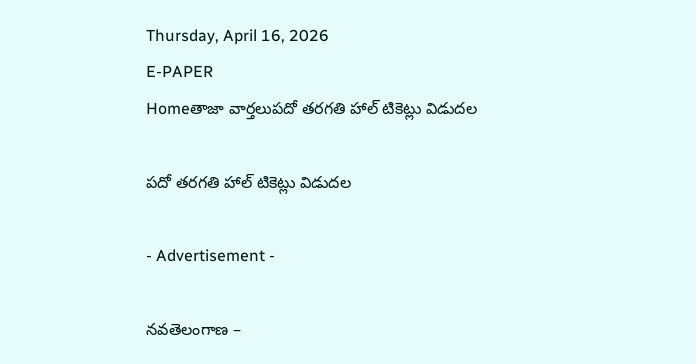Thursday, April 16, 2026
E-PAPER
Homeతాజా వార్తలుపదో తరగతి హాల్ టికెట్లు విడుదల

పదో తరగతి హాల్ టికెట్లు విడుదల

- Advertisement -

నవతెలంగాణ –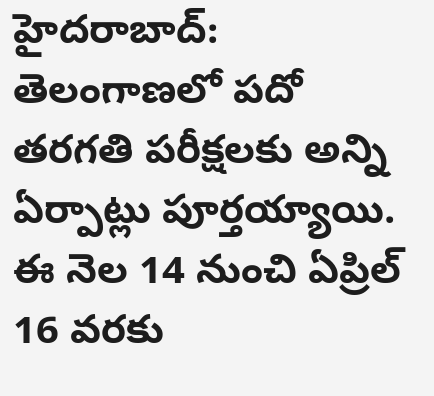హైదరాబాద్: తెలంగాణలో పదో తరగతి పరీక్షలకు అన్ని ఏర్పాట్లు పూర్తయ్యాయి. ఈ నెల 14 నుంచి ఏప్రిల్ 16 వరకు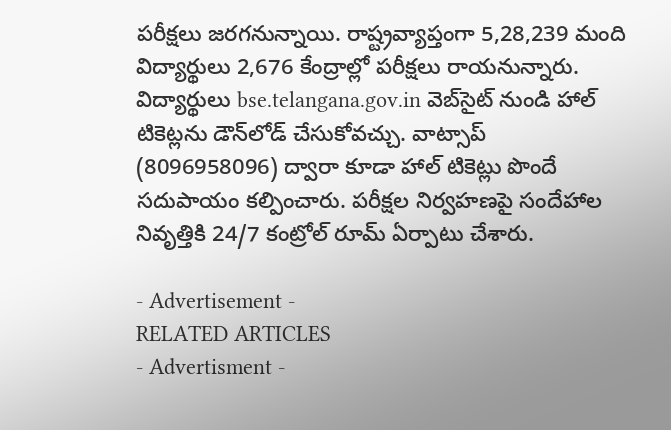పరీక్షలు జరగనున్నాయి. రాష్ట్రవ్యాప్తంగా 5,28,239 మంది విద్యార్థులు 2,676 కేంద్రాల్లో పరీక్షలు రాయనున్నారు. విద్యార్థులు bse.telangana.gov.in వెబ్‌సైట్ నుండి హాల్ టికెట్లను డౌన్‌లోడ్ చేసుకోవచ్చు. వాట్సాప్ (8096958096) ద్వారా కూడా హాల్ టికెట్లు పొందే సదుపాయం కల్పించారు. పరీక్షల నిర్వహణపై సందేహాల నివృత్తికి 24/7 కంట్రోల్ రూమ్ ఏర్పాటు చేశారు.

- Advertisement -
RELATED ARTICLES
- Advertisment -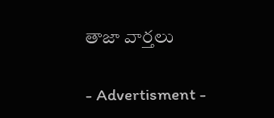తాజా వార్తలు

- Advertisment -